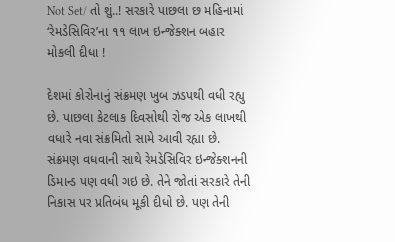Not Set/ તો શું..! સરકારે પાછલા છ મહિનામાં ‘રેમડેસિવિર’ના ૧૧ લાખ ઇન્જેક્શન બહાર મોકલી દીધા !

દેશમાં કોરોનાનું સંક્રમણ ખુબ ઝડપથી વધી રહ્યુ છે. પાછલા કેટલાક દિવસોથી રોજ એક લાખથી વધારે નવા સંક્રમિતો સામે આવી રહ્યા છે. સંક્રમણ વધવાની સાથે રેમડેસિવિર ઇન્જેક્શનની ડિમાન્ડ પણ વધી ગઇ છે. તેને જોતાં સરકારે તેની નિકાસ પર પ્રતિબંધ મૂકી દીધો છે. પણ તેની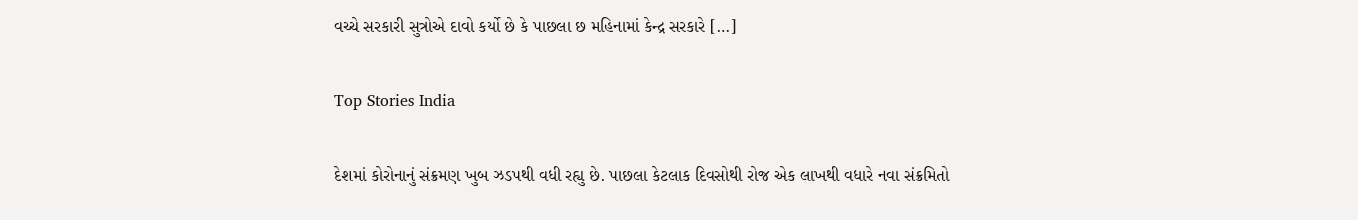વચ્ચે સરકારી સુત્રોએ દાવો કર્યો છે કે પાછલા છ મહિનામાં કેન્દ્ર સરકારે […]

Top Stories India

દેશમાં કોરોનાનું સંક્રમણ ખુબ ઝડપથી વધી રહ્યુ છે. પાછલા કેટલાક દિવસોથી રોજ એક લાખથી વધારે નવા સંક્રમિતો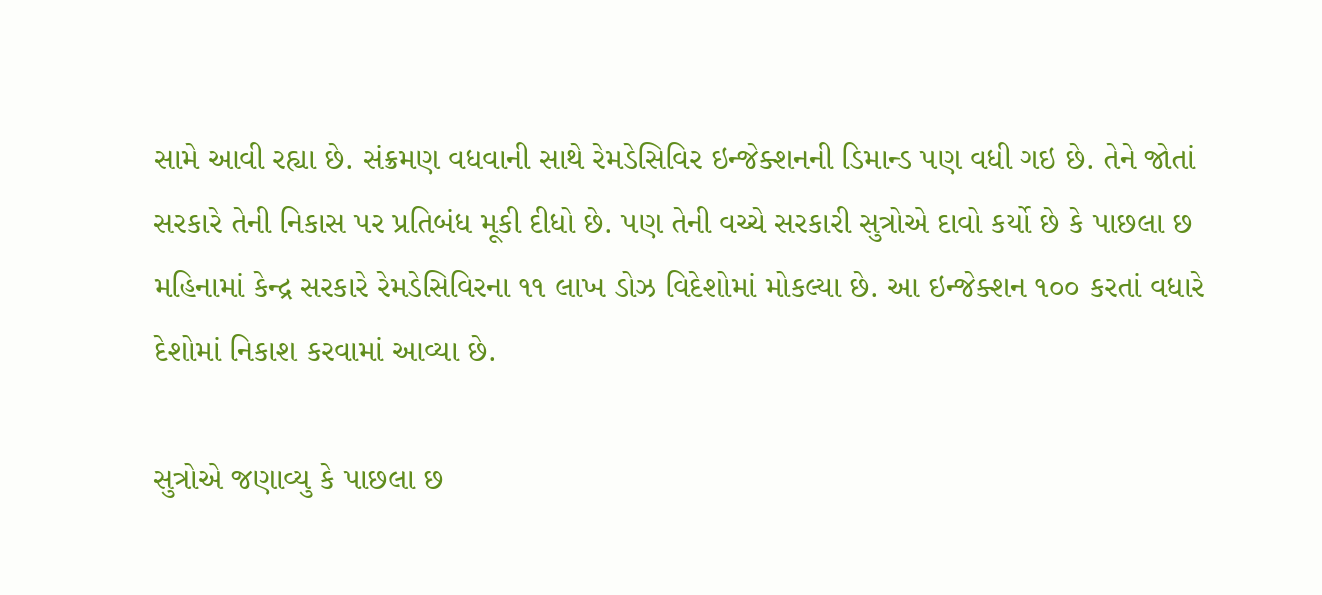સામે આવી રહ્યા છે. સંક્રમણ વધવાની સાથે રેમડેસિવિર ઇન્જેક્શનની ડિમાન્ડ પણ વધી ગઇ છે. તેને જોતાં સરકારે તેની નિકાસ પર પ્રતિબંધ મૂકી દીધો છે. પણ તેની વચ્ચે સરકારી સુત્રોએ દાવો કર્યો છે કે પાછલા છ મહિનામાં કેન્દ્ર સરકારે રેમડેસિવિરના ૧૧ લાખ ડોઝ વિદેશોમાં મોકલ્યા છે. આ ઇન્જેક્શન ૧૦૦ કરતાં વધારે દેશોમાં નિકાશ કરવામાં આવ્યા છે.

સુત્રોએ જણાવ્યુ કે પાછલા છ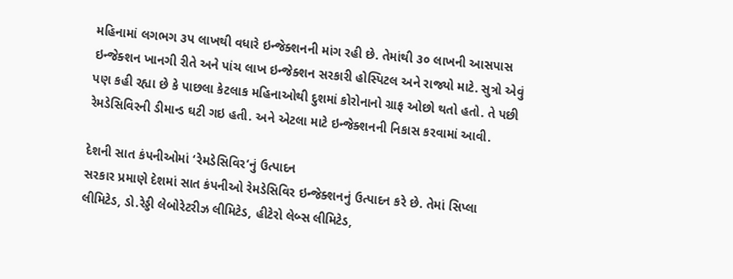મહિનામાં લગભગ ૩પ લાખથી વધારે ઇન્જેક્શનની માંગ રહી છે. તેમાંથી ૩૦ લાખની આસપાસ ઇન્જેક્શન ખાનગી રીતે અને પાંચ લાખ ઇન્જેક્શન સરકારી હોસ્પિટલ અને રાજ્યો માટે. સુત્રો એવું પણ કહી રહ્યા છે કે પાછલા કેટલાક મહિનાઓથી દુશમાં કોરોનાનો ગ્રાફ ઓછો થતો હતો. તે પછી રેમડેસિવિરની ડીમાન્ડ ઘટી ગઇ હતી. અને એટલા માટે ઇન્જેક્શનની નિકાસ કરવામાં આવી.

દેશની સાત કંપનીઓમાં ‘રેમડેસિવિર’નું ઉત્પાદન
સરકાર પ્રમાણે દેશમાં સાત કંપનીઓ રેમડેસિવિર ઇન્જેક્શનનું ઉત્પાદન કરે છે. તેમાં સિપ્લા લીમિટેડ, ડો.રેડ્ડી લેબોરેટરીઝ લીમિટેડ, હીટેરો લેબ્સ લીમિટેડ,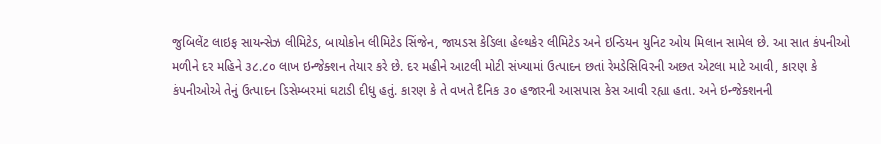જુબિલેંટ લાઇફ સાયન્સેઝ લીમિટેડ, બાયોકોન લીમિટેડ સિંજેન, જાયડસ કેડિલા હેલ્થકેર લીમિટેડ અને ઇન્ડિયન યુનિટ ઓય મિલાન સામેલ છે. આ સાત કંપનીઓ મળીને દર મહિને ૩૮.૮૦ લાખ ઇન્જેક્શન તેયાર કરે છે. દર મહીને આટલી મોટી સંખ્યામાં ઉત્પાદન છતાં રેમડેસિવિરની અછત એટલા માટે આવી, કારણ કે કંપનીઓએ તેનું ઉત્પાદન ડિસેમ્બરમાં ઘટાડી દીધુ હતું. કારણ કે તે વખતે દૈનિક ૩૦ હજારની આસપાસ કેસ આવી રહ્યા હતા. અને ઇન્જેક્શનની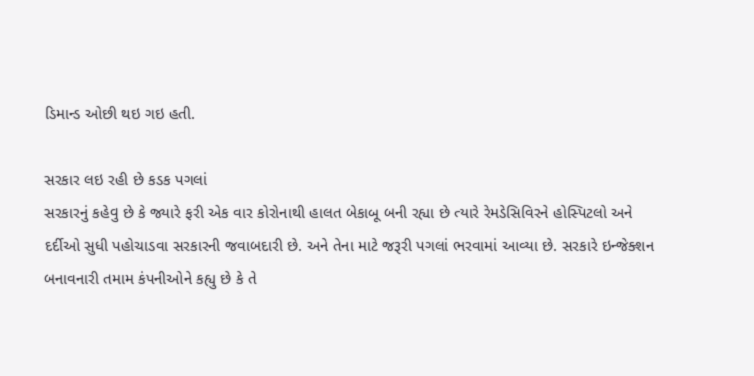ડિમાન્ડ ઓછી થઇ ગઇ હતી.

સરકાર લઇ રહી છે કડક પગલાં
સરકારનું કહેવુ છે કે જ્યારે ફરી એક વાર કોરોનાથી હાલત બેકાબૂ બની રહ્યા છે ત્યારે રેમડેસિવિરને હોસ્પિટલો અને દર્દીઓ સુધી પહોચાડવા સરકારની જવાબદારી છે. અને તેના માટે જરૂરી પગલાં ભરવામાં આવ્યા છે. સરકારે ઇન્જેક્શન બનાવનારી તમામ કંપનીઓને કહ્યુ છે કે તે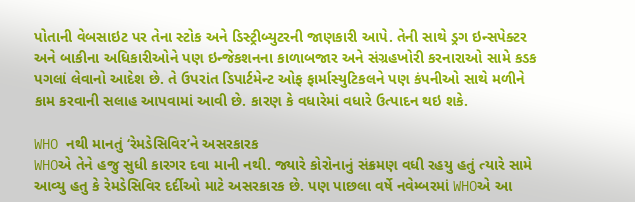પોતાની વેબસાઇટ પર તેના સ્ટોક અને ડિસ્ટ્રીબ્યુટરની જાણકારી આપે. તેની સાથે ડ્રગ ઇન્સપેક્ટર અને બાકીના અધિકારીઓને પણ ઇન્જેકશનના કાળાબજાર અને સંગ્રહખોરી કરનારાઓ સામે કડક પગલાં લેવાનો આદેશ છે. તે ઉપરાંત ડિપાર્ટમેન્ટ ઓફ ફાર્માસ્યુટિકલને પણ કંપનીઓ સાથે મળીને કામ કરવાની સલાહ આપવામાં આવી છે. કારણ કે વધારેમાં વધારે ઉત્પાદન થઇ શકે.

WHO નથી માનતું ‘રેમડેસિવિર’ને અસરકારક
WHOએ તેને હજુ સુધી કારગર દવા માની નથી. જ્યારે કોરોનાનું સંક્રમણ વધી રહયુ હતું ત્યારે સામે આવ્યુ હતુ કે રેમડેસિવિર દર્દીઓ માટે અસરકારક છે. પણ પાછલા વર્ષે નવેમ્બરમાં WHOએ આ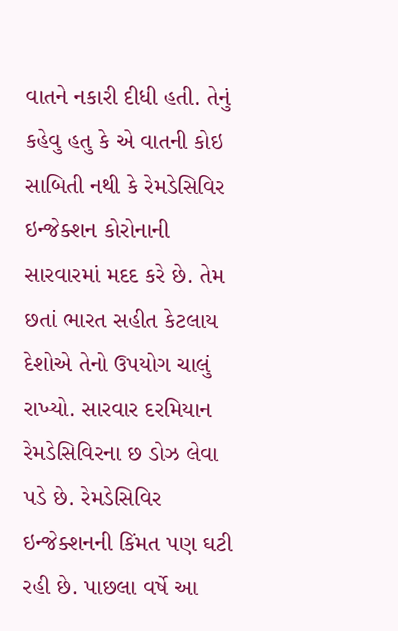વાતને નકારી દીધી હતી. તેનું કહેવુ હતુ કે એ વાતની કોઇ સાબિતી નથી કે રેમડેસિવિર ઇન્જેક્શન કોરોનાની સારવારમાં મદદ કરે છે. તેમ છતાં ભારત સહીત કેટલાય દેશોએ તેનો ઉપયોગ ચાલું રાખ્યો. સારવાર દરમિયાન રેમડેસિવિરના છ ડોઝ લેવા પડે છે. રેમડેસિવિર ઇન્જેક્શનની કિંમત પણ ઘટી રહી છે. પાછલા વર્ષે આ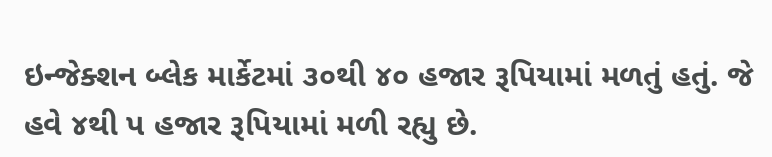ઇન્જેક્શન બ્લેક માર્કેટમાં ૩૦થી ૪૦ હજાર રૂપિયામાં મળતું હતું. જે હવે ૪થી પ હજાર રૂપિયામાં મળી રહ્યુ છે.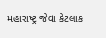મહારાષ્ટ્ર જેવા કેટલાક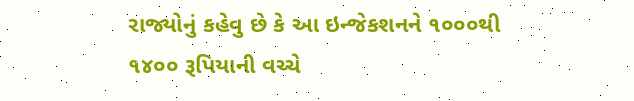રાજ્યોનું કહેવુ છે કે આ ઇન્જેકશનને ૧૦૦૦થી ૧૪૦૦ રૂપિયાની વચ્ચે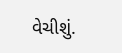વેચીશું.